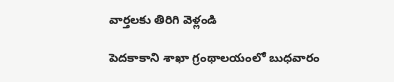వార్తలకు తిరిగి వెళ్లండి

పెదకాకాని శాఖా గ్రంథాలయంలో బుధవారం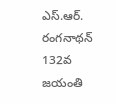ఎస్.ఆర్. రంగనాథన్ 132వ జయంతి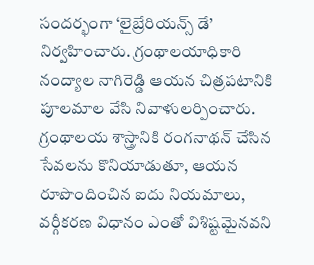సందర్భంగా ‘లైబ్రేరియన్స్ డే’ నిర్వహించారు. గ్రంథాలయాధికారి నంద్యాల నాగిరెడ్డి ఆయన చిత్రపటానికి పూలమాల వేసి నివాళులర్పించారు.
గ్రంథాలయ శాస్త్రానికి రంగనాథన్ చేసిన సేవలను కొనియాడుతూ, ఆయన రూపొందించిన ఐదు నియమాలు, వర్గీకరణ విధానం ఎంతో విశిష్టమైనవని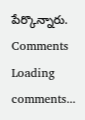పేర్కొన్నారు.
Comments
Loading comments...